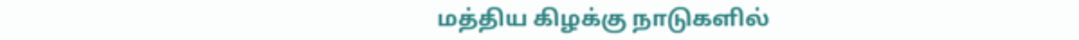மத்திய கிழக்கு நாடுகளில்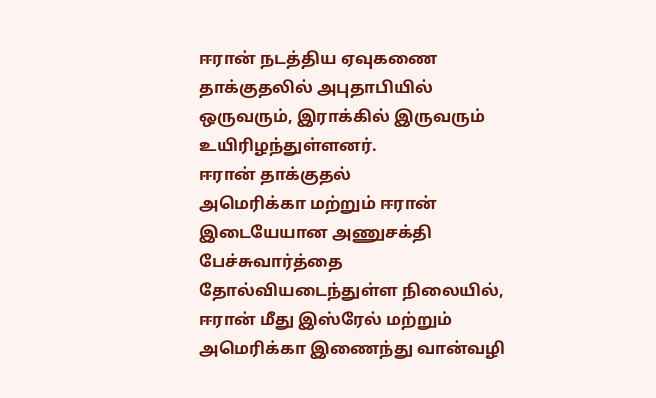ஈரான் நடத்திய ஏவுகணை தாக்குதலில் அபுதாபியில் ஒருவரும், இராக்கில் இருவரும் உயிரிழந்துள்ளனர்.
ஈரான் தாக்குதல்
அமெரிக்கா மற்றும் ஈரான் இடையேயான அணுசக்தி பேச்சுவார்த்தை தோல்வியடைந்துள்ள நிலையில், ஈரான் மீது இஸ்ரேல் மற்றும் அமெரிக்கா இணைந்து வான்வழி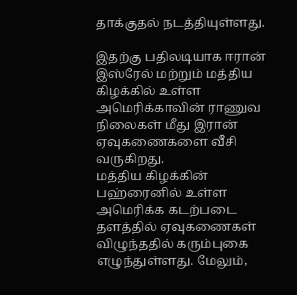தாக்குதல் நடத்தியுள்ளது.

இதற்கு பதிலடியாக ஈரான் இஸ்ரேல் மற்றும் மத்திய கிழக்கில் உள்ள அமெரிக்காவின் ராணுவ நிலைகள் மீது இரான் ஏவுகணைகளை வீசி வருகிறது.
மத்திய கிழக்கின் பஹ்ரைனில் உள்ள அமெரிக்க கடற்படை தளத்தில் ஏவுகணைகள் விழுந்ததில் கரும்புகை எழுந்துள்ளது. மேலும்,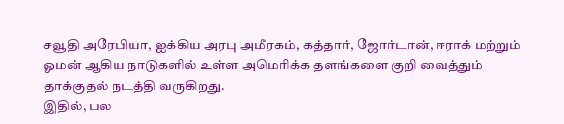சவூதி அரேபியா, ஐக்கிய அரபு அமீரகம், கத்தார், ஜோர்டான், ஈராக் மற்றும் ஓமன் ஆகிய நாடுகளில் உள்ள அமெரிக்க தளங்களை குறி வைத்தும் தாக்குதல் நடத்தி வருகிறது.
இதில், பல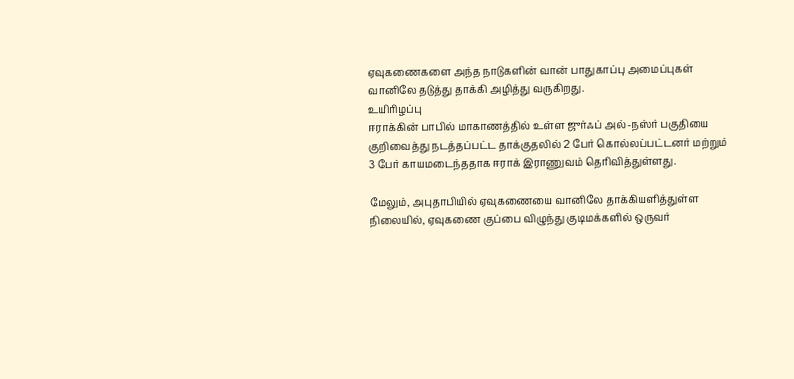ஏவுகணைகளை அந்த நாடுகளின் வான் பாதுகாப்பு அமைப்புகள் வானிலே தடுத்து தாக்கி அழித்து வருகிறது.
உயிரிழப்பு
ஈராக்கின் பாபில் மாகாணத்தில் உள்ள ஜுர்ஃப் அல்-நஸ்ர் பகுதியை குறிவைத்து நடத்தப்பட்ட தாக்குதலில் 2 பேர் கொல்லப்பட்டனர் மற்றும் 3 பேர் காயமடைந்ததாக ஈராக் இராணுவம் தெரிவித்துள்ளது.

மேலும், அபுதாபியில் ஏவுகணையை வானிலே தாக்கியளித்துள்ள நிலையில், ஏவுகணை குப்பை விழுந்து குடிமக்களில் ஒருவர்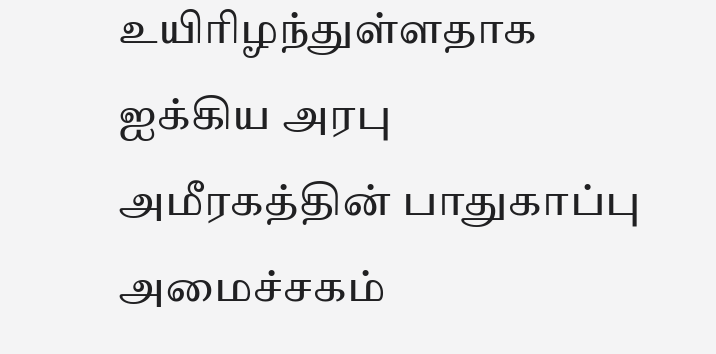உயிரிழந்துள்ளதாக ஐக்கிய அரபு அமீரகத்தின் பாதுகாப்பு அமைச்சகம்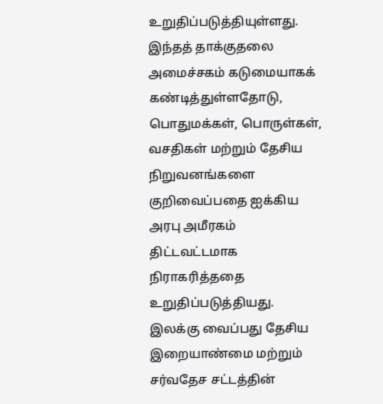உறுதிப்படுத்தியுள்ளது.
இந்தத் தாக்குதலை அமைச்சகம் கடுமையாகக் கண்டித்துள்ளதோடு, பொதுமக்கள், பொருள்கள், வசதிகள் மற்றும் தேசிய நிறுவனங்களை குறிவைப்பதை ஐக்கிய அரபு அமீரகம் திட்டவட்டமாக நிராகரித்ததை உறுதிப்படுத்தியது.
இலக்கு வைப்பது தேசிய இறையாண்மை மற்றும் சர்வதேச சட்டத்தின்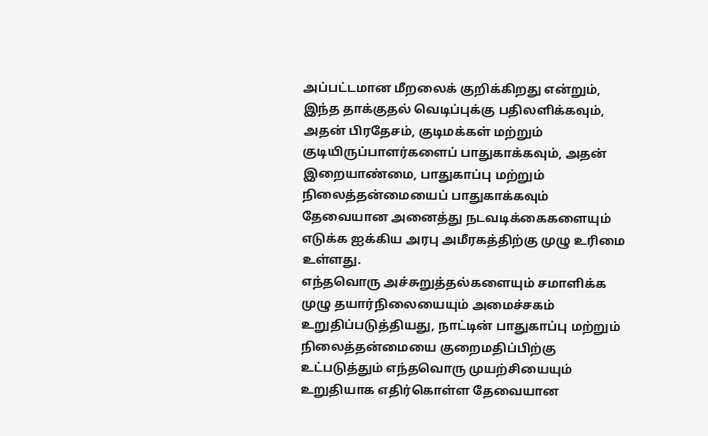அப்பட்டமான மீறலைக் குறிக்கிறது என்றும், இந்த தாக்குதல் வெடிப்புக்கு பதிலளிக்கவும், அதன் பிரதேசம், குடிமக்கள் மற்றும் குடியிருப்பாளர்களைப் பாதுகாக்கவும், அதன் இறையாண்மை, பாதுகாப்பு மற்றும் நிலைத்தன்மையைப் பாதுகாக்கவும் தேவையான அனைத்து நடவடிக்கைகளையும் எடுக்க ஐக்கிய அரபு அமீரகத்திற்கு முழு உரிமை உள்ளது.
எந்தவொரு அச்சுறுத்தல்களையும் சமாளிக்க முழு தயார்நிலையையும் அமைச்சகம் உறுதிப்படுத்தியது, நாட்டின் பாதுகாப்பு மற்றும் நிலைத்தன்மையை குறைமதிப்பிற்கு உட்படுத்தும் எந்தவொரு முயற்சியையும் உறுதியாக எதிர்கொள்ள தேவையான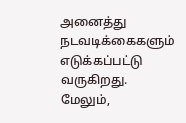அனைத்து நடவடிக்கைகளும் எடுக்கப்பட்டு வருகிறது.
மேலும்,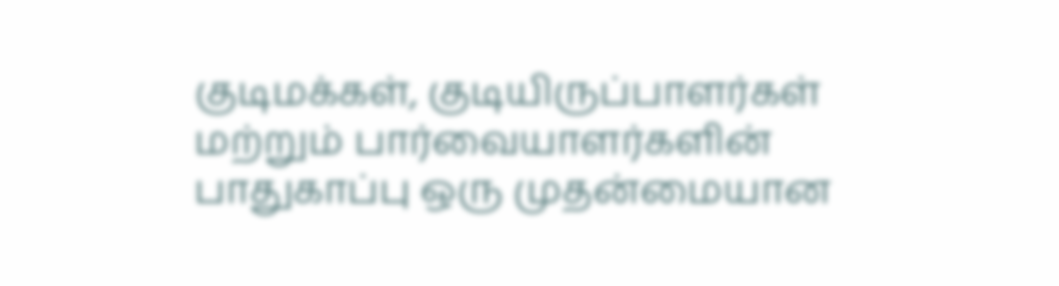குடிமக்கள், குடியிருப்பாளர்கள் மற்றும் பார்வையாளர்களின் பாதுகாப்பு ஒரு முதன்மையான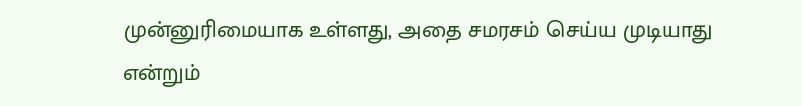முன்னுரிமையாக உள்ளது, அதை சமரசம் செய்ய முடியாது என்றும்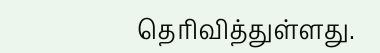தெரிவித்துள்ளது.